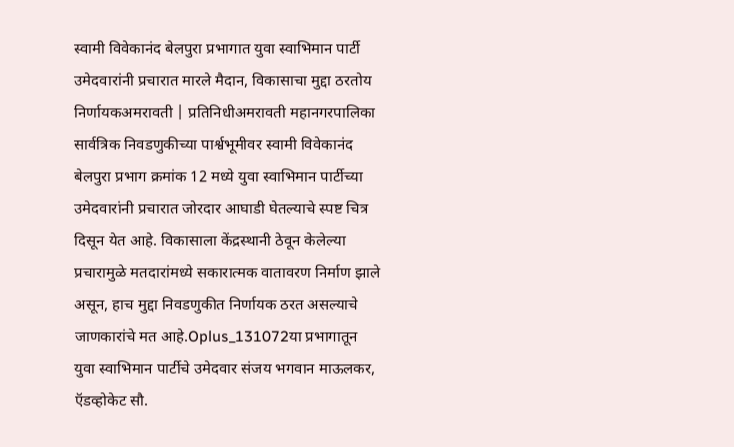स्वामी विवेकानंद बेलपुरा प्रभागात युवा स्वाभिमान पार्टी उमेदवारांनी प्रचारात मारले मैदान, विकासाचा मुद्दा ठरतोय निर्णायकअमरावती | प्रतिनिधीअमरावती महानगरपालिका सार्वत्रिक निवडणुकीच्या पार्श्वभूमीवर स्वामी विवेकानंद बेलपुरा प्रभाग क्रमांक 12 मध्ये युवा स्वाभिमान पार्टीच्या उमेदवारांनी प्रचारात जोरदार आघाडी घेतल्याचे स्पष्ट चित्र दिसून येत आहे. विकासाला केंद्रस्थानी ठेवून केलेल्या प्रचारामुळे मतदारांमध्ये सकारात्मक वातावरण निर्माण झाले असून, हाच मुद्दा निवडणुकीत निर्णायक ठरत असल्याचे जाणकारांचे मत आहे.Oplus_131072या प्रभागातून युवा स्वाभिमान पार्टीचे उमेदवार संजय भगवान माऊलकर, ऍडव्होकेट सौ.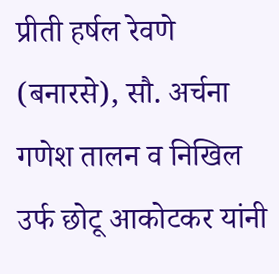प्रीती हर्षल रेवणे (बनारसे), सौ. अर्चना गणेश तालन व निखिल उर्फ छोटू आकोटकर यांनी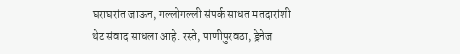घराघरांत जाऊन, गल्लोगल्ली संपर्क साधत मतदारांशी थेट संवाद साधला आहे. रस्ते, पाणीपुरवठा, ड्रेनेज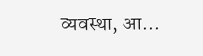व्यवस्था, आ...